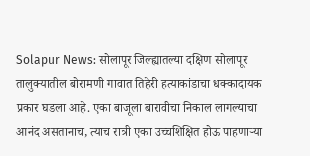Solapur News: सोलापूर जिल्ह्यातल्या दक्षिण सोलापूर तालुक्यातील बोरामणी गावात तिहेरी हत्याकांडाचा धक्कादायक प्रकार घडला आहे. एका बाजूला बारावीचा निकाल लागल्याचा आनंद असतानाच, त्याच रात्री एका उच्चशिक्षित होऊ पाहणाऱ्या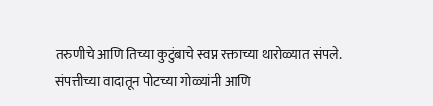तरुणीचे आणि तिच्या कुटुंबाचे स्वप्न रक्ताच्या थारोळ्यात संपले. संपत्तीच्या वादातून पोटच्या गोळ्यांनी आणि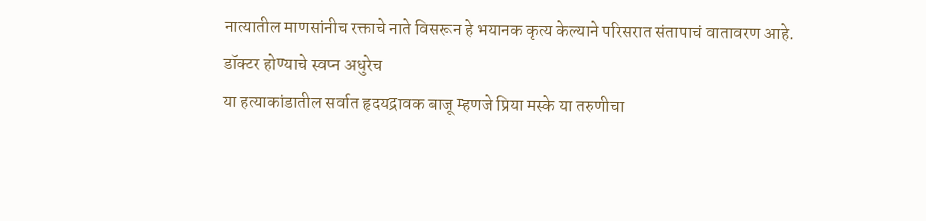नात्यातील माणसांनीच रक्ताचे नाते विसरून हे भयानक कृत्य केल्याने परिसरात संतापाचं वातावरण आहे.
डॉक्टर होण्याचे स्वप्न अधुरेच
या हत्याकांडातील सर्वात हृदयद्रावक बाजू म्हणजे प्रिया मस्के या तरुणीचा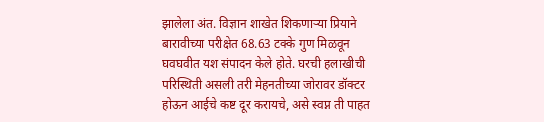झालेला अंत. विज्ञान शाखेत शिकणाऱ्या प्रियाने बारावीच्या परीक्षेत 68.63 टक्के गुण मिळवून घवघवीत यश संपादन केले होते. घरची हलाखीची परिस्थिती असली तरी मेहनतीच्या जोरावर डॉक्टर होऊन आईचे कष्ट दूर करायचे, असे स्वप्न ती पाहत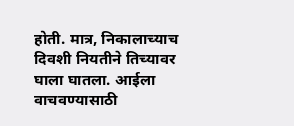होती. मात्र, निकालाच्याच दिवशी नियतीने तिच्यावर घाला घातला. आईला वाचवण्यासाठी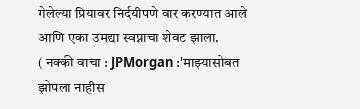गेलेल्या प्रियावर निर्दयीपणे वार करण्यात आले आणि एका उमद्या स्वप्नाचा शेवट झाला.
( नक्की वाचा : JPMorgan :'माझ्यासोबत झोपला नाहीस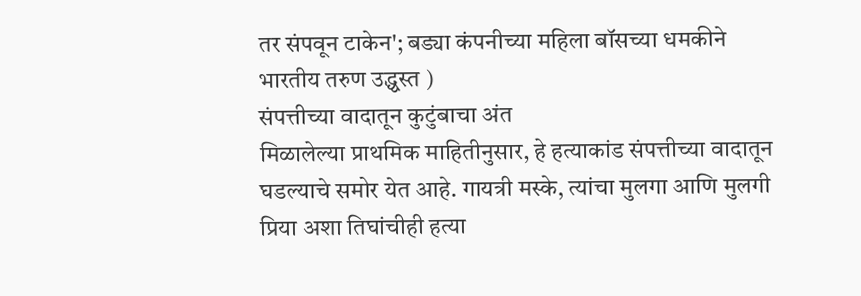तर संपवून टाकेन'; बड्या कंपनीच्या महिला बॉसच्या धमकीने भारतीय तरुण उद्ध्वस्त )
संपत्तीच्या वादातून कुटुंबाचा अंत
मिळालेल्या प्राथमिक माहितीनुसार, हे हत्याकांड संपत्तीच्या वादातून घडल्याचे समोर येत आहे. गायत्री मस्के, त्यांचा मुलगा आणि मुलगी प्रिया अशा तिघांचीही हत्या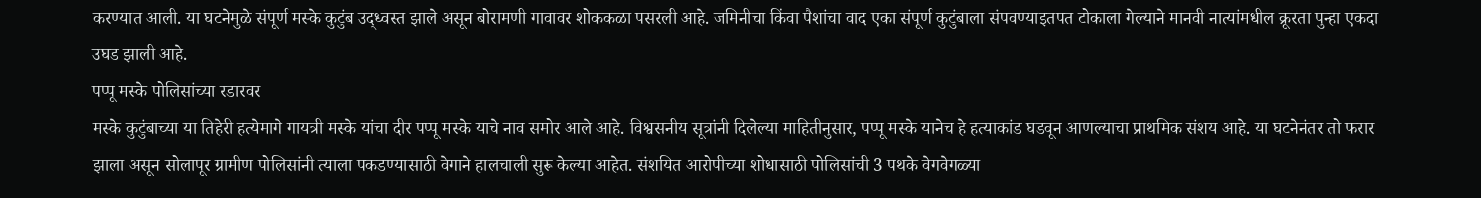करण्यात आली. या घटनेमुळे संपूर्ण मस्के कुटुंब उद्ध्वस्त झाले असून बोरामणी गावावर शोककळा पसरली आहे. जमिनीचा किंवा पैशांचा वाद एका संपूर्ण कुटुंबाला संपवण्याइतपत टोकाला गेल्याने मानवी नात्यांमधील क्रूरता पुन्हा एकदा उघड झाली आहे.
पप्पू मस्के पोलिसांच्या रडारवर
मस्के कुटुंबाच्या या तिहेरी हत्येमागे गायत्री मस्के यांचा दीर पप्पू मस्के याचे नाव समोर आले आहे. विश्वसनीय सूत्रांनी दिलेल्या माहितीनुसार, पप्पू मस्के यानेच हे हत्याकांड घडवून आणल्याचा प्राथमिक संशय आहे. या घटनेनंतर तो फरार झाला असून सोलापूर ग्रामीण पोलिसांनी त्याला पकडण्यासाठी वेगाने हालचाली सुरू केल्या आहेत. संशयित आरोपीच्या शोधासाठी पोलिसांची 3 पथके वेगवेगळ्या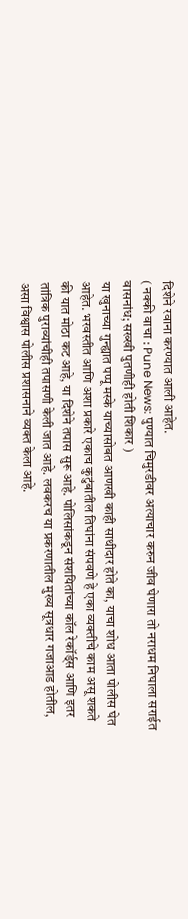दिशेने रवाना करण्यात आली आहेत.
( नक्की वाचा : Pune News: पुण्यात चिमुरडीवर अत्याचार करुन जीव घेणारा तो नराधम निघाला सराईत वासनांध; सख्खी पुतणीही होती शिकार )
या खुनाच्या गुन्ह्यात पप्पू मस्के याच्यासोबत आणखी काही साथीदार होते का, याचा शोध आता पोलीस घेत आहेत. भरवस्तीत आणि अशा प्रकारे एकाच कुटुंबातील तिघांना संपवणे हे एका व्यक्तीचे काम असू शकते की यात मोठा कट आहे, या दिशेने तपास सुरू आहे. पोलिसांकडून संशयितांच्या कॉल रेकॉर्ड्स आणि इतर तांत्रिक पुराव्यांचीही तपासणी केली जात आहे. लवकरच या प्रकरणातील मुख्य सूत्रधार गजाआड होतील, असा विश्वास पोलीस प्रशासनाने व्यक्त केला आहे.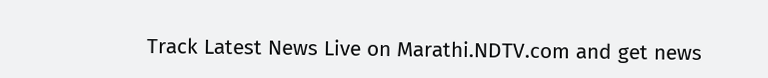Track Latest News Live on Marathi.NDTV.com and get news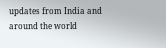updates from India and around the world